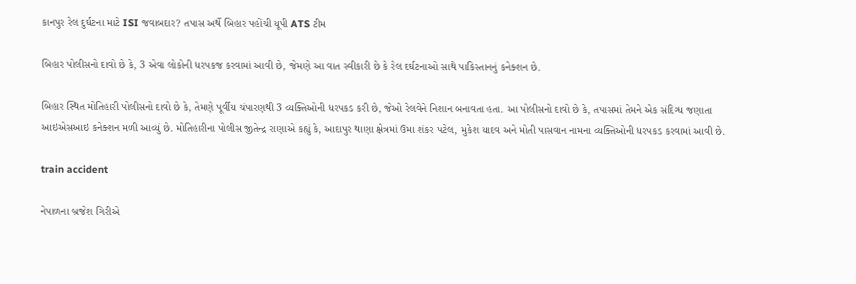કાનપુર રેલ દુર્ઘટના માટે ISI જવાબદાર? તપાસ અર્થે બિહાર પહોંચી યૂપી ATS ટીમ

બિહાર પોલીસનો દાવો છે કે, 3 એવા લોકોની ધરપકજ કરવામાં આવી છે, જેમણે આ વાત સ્વીકારી છે કે રેલ દર્ઘટનાઓ સાથે પાકિસ્તાનનું કનેક્શન છે.

બિહાર સ્થિત મોતિહારી પોલીસનો દાવો છે કે, તેમણે પૂર્વીય ચંપારણથી 3 વ્યક્તિઓની ધરપકડ કરી છે, જેઓ રેલવેને નિશાન બનાવતા હતા. આ પોલીસનો દાવો છે કે, તપાસમાં તેમને એક સંદિગ્ધ જણાતા આઇએસઆઇ કનેક્શન મળી આવ્યું છે. મોતિહારીના પોલીસ જીતેન્દ્ર રાણાએ કહ્યું કે, આદાપુર થાણા ક્ષેત્રમાં ઉમા શંકર પટેલ, મુકેશ યાદવ અને મોતી પાસવાન નામના વ્યક્તિઓની ધરપકડ કરવામાં આવી છે.

train accident

નેપાળના બ્રજેશ ગિરીએ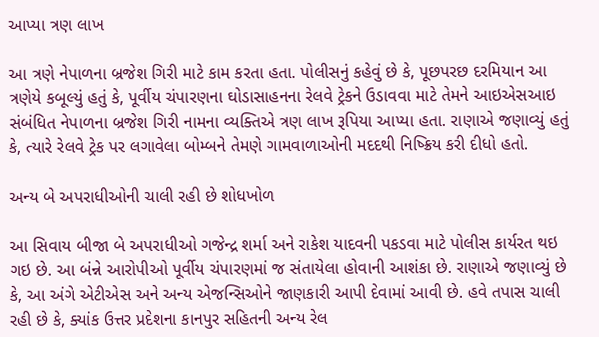આપ્યા ત્રણ લાખ

આ ત્રણે નેપાળના બ્રજેશ ગિરી માટે કામ કરતા હતા. પોલીસનું કહેવું છે કે, પૂછપરછ દરમિયાન આ ત્રણેયે કબૂલ્યું હતું કે, પૂર્વીય ચંપારણના ઘોડાસાહનના રેલવે ટ્રેકને ઉડાવવા માટે તેમને આઇએસઆઇ સંબંધિત નેપાળના બ્રજેશ ગિરી નામના વ્યક્તિએ ત્રણ લાખ રૂપિયા આપ્યા હતા. રાણાએ જણાવ્યું હતું કે, ત્યારે રેલવે ટ્રેક પર લગાવેલા બોમ્બને તેમણે ગામવાળાઓની મદદથી નિષ્ક્રિય કરી દીધો હતો.

અન્ય બે અપરાધીઓની ચાલી રહી છે શોધખોળ

આ સિવાય બીજા બે અપરાધીઓ ગજેન્દ્ર શર્મા અને રાકેશ યાદવની પકડવા માટે પોલીસ કાર્યરત થઇ ગઇ છે. આ બંન્ને આરોપીઓ પૂર્વીય ચંપારણમાં જ સંતાયેલા હોવાની આશંકા છે. રાણાએ જણાવ્યું છે કે, આ અંગે એટીએસ અને અન્ય એજન્સિઓને જાણકારી આપી દેવામાં આવી છે. હવે તપાસ ચાલી રહી છે કે, ક્યાંક ઉત્તર પ્રદેશના કાનપુર સહિતની અન્ય રેલ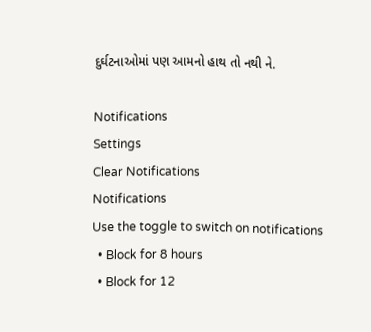દુર્ઘટનાઓમાં પણ આમનો હાથ તો નથી ને.

Notifications
Settings
Clear Notifications
Notifications
Use the toggle to switch on notifications
  • Block for 8 hours
  • Block for 12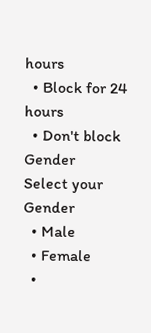hours
  • Block for 24 hours
  • Don't block
Gender
Select your Gender
  • Male
  • Female
  •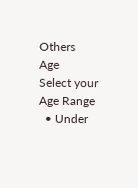Others
Age
Select your Age Range
  • Under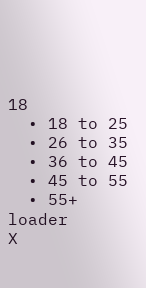18
  • 18 to 25
  • 26 to 35
  • 36 to 45
  • 45 to 55
  • 55+
loader
X